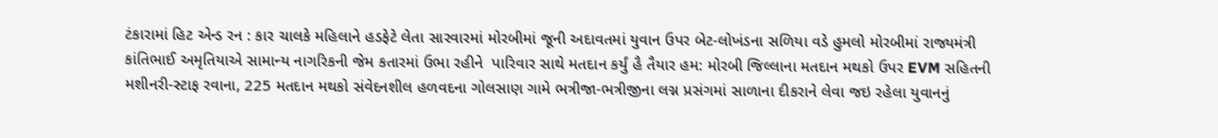ટંકારામાં હિટ એન્ડ રન : કાર ચાલકે મહિલાને હડફેટે લેતા સારવારમાં મોરબીમાં જૂની અદાવતમાં યુવાન ઉપર બેટ-લોખંડના સળિયા વડે હુમલો મોરબીમાં રાજ્યમંત્રી કાંતિભાઈ અમૃતિયાએ સામાન્ય નાગરિકની જેમ કતારમાં ઉભા રહીને  પારિવાર સાથે મતદાન કર્યું હૈ તૈયાર હમ: મોરબી જિલ્લાના મતદાન મથકો ઉપર EVM સહિતની મશીનરી-સ્ટાફ રવાના, 225 મતદાન મથકો સંવેદનશીલ હળવદના ગોલસાણ ગામે ભત્રીજા-ભત્રીજીના લગ્ન પ્રસંગમાં સાળાના દીકરાને લેવા જઇ રહેલા યુવાનનું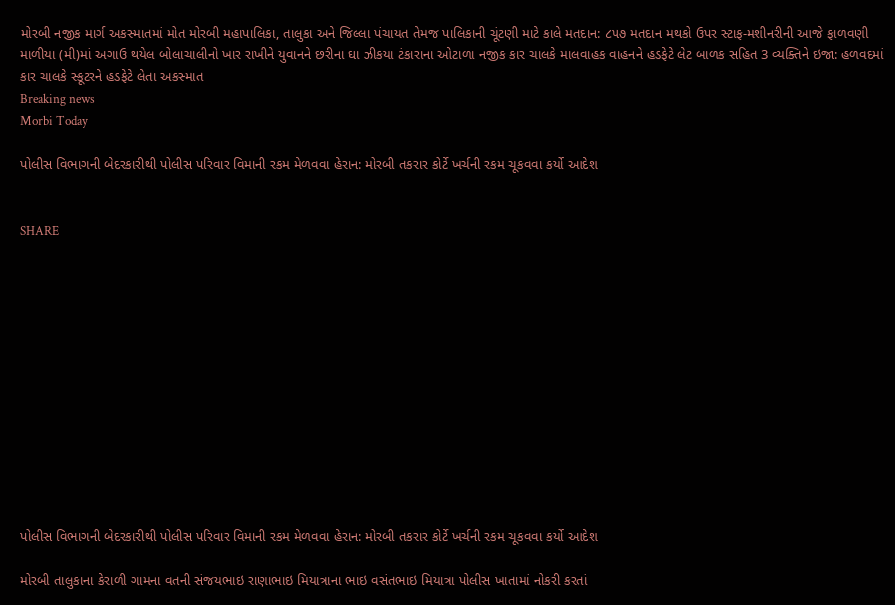મોરબી નજીક માર્ગ અકસ્માતમાં મોત મોરબી મહાપાલિકા, તાલુકા અને જિલ્લા પંચાયત તેમજ પાલિકાની ચૂંટણી માટે કાલે મતદાન: ૮૫૭ મતદાન મથકો ઉપર સ્ટાફ-મશીનરીની આજે ફાળવણી માળીયા (મી)માં અગાઉ થયેલ બોલાચાલીનો ખાર રાખીને યુવાનને છરીના ઘા ઝીકયા ટંકારાના ઓટાળા નજીક કાર ચાલકે માલવાહક વાહનને હડફેટે લેટ બાળક સહિત 3 વ્યક્તિને ઇજા: હળવદમાં કાર ચાલકે સ્કૂટરને હડફેટે લેતા અકસ્માત
Breaking news
Morbi Today

પોલીસ વિભાગની બેદરકારીથી પોલીસ પરિવાર વિમાની રકમ મેળવવા હેરાન: મોરબી તકરાર કોર્ટે ખર્ચની રકમ ચૂકવવા કર્યો આદેશ


SHARE













પોલીસ વિભાગની બેદરકારીથી પોલીસ પરિવાર વિમાની રકમ મેળવવા હેરાન: મોરબી તકરાર કોર્ટે ખર્ચની રકમ ચૂકવવા કર્યો આદેશ

મોરબી તાલુકાના કેરાળી ગામના વતની સંજયભાઇ રાણાભાઇ મિયાત્રાના ભાઇ વસંતભાઇ મિયાત્રા પોલીસ ખાતામાં નોકરી કરતાં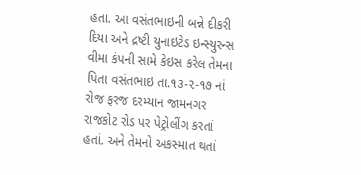હતા. આ વસંતભાઇની બન્ને દીકરી દિયા અને દ્રષ્ટી યુનાઇટેડ ઇન્સ્યુરન્સ વીમા કંપની સામે કેઇસ કરેલ તેમના પિતા વસંતભાઇ તા.૧૩-૨-૧૭ નાં રોજ ફરજ દરમ્યાન જામનગર રાજકોટ રોડ પર પેટ્રોલીંગ કરતાં હતાં. અને તેમનો અકસ્માત થતાં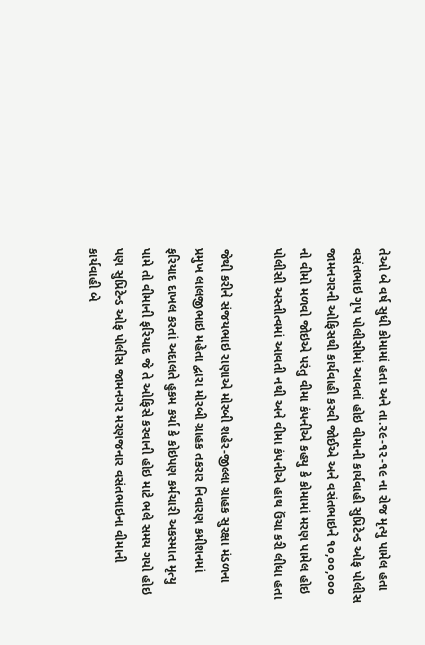તેઓ બે વર્ષ સુધી કોમામાં હતા અને તા.૨૯-૧૨-૧૯ ના રોજ મૃત્યુ પામેલ હતા વસંતભાઇ ગૃપ પોલીસીમાં આવતાં હોઇ વીમાની કાર્યવાહી સુપ્રિટેન્ડ ઓફ પોલીસ જામનગરની ઓફિસથી કાર્યવાહી કરવી જોઈએ અને વસંતભાઇને ૧૦,૦૦,૦૦૦ નો વીમો મળવો જોઇએ પરંતુ વીમા કંપનીએ કહયુ કે કોમામાં મરણ પામેલ હોઇ પોલીસી અસ્તીત્વમાં આવતી નથી અને વીમા કંપનીએ હાથ ઉંચા કરી લીધા હતા

જેથી કરીને સંજયભાઇ રાણાએ મોરબી શહેર-જીલ્લા ગ્રાહક સુરક્ષા મંડળના પ્રમુખ લાલજીભાઇ મહેતા દ્વારા મોરબી ગ્રાહક તકરાર નિવારણ કમીશનમાં ફરિયાદ દાખલ કરતાં અદાલતે હુકમ કર્યા કે કોઇપણ કર્મચારી અકસ્માત મૃત્યુ પામે તો વીમાની ફરિયાદ જે તે ઓફિસે કરવાની હોઇ માટે ભલે સમય ગયો હોઇ પણ સુપ્રિટેન્ડ ઓફ પોલીસ જામનગર મરણજનાર વસંતભાઇના વીમાની કાર્યવાહી બે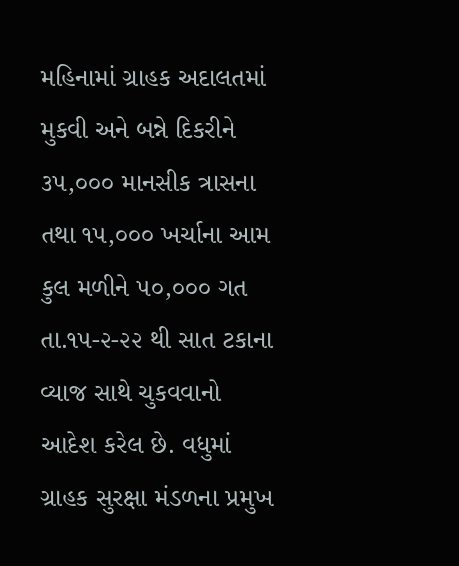મહિનામાં ગ્રાહક અદાલતમાં મુકવી અને બન્ને દિકરીને ૩૫,૦૦૦ માનસીક ત્રાસના તથા ૧૫,૦૦૦ ખર્ચાના આમ કુલ મળીને ૫૦,૦૦૦ ગત તા.૧૫-૨-૨૨ થી સાત ટકાના વ્યાજ સાથે ચુકવવાનો આદેશ કરેલ છે. વધુમાં ગ્રાહક સુરક્ષા મંડળના પ્રમુખ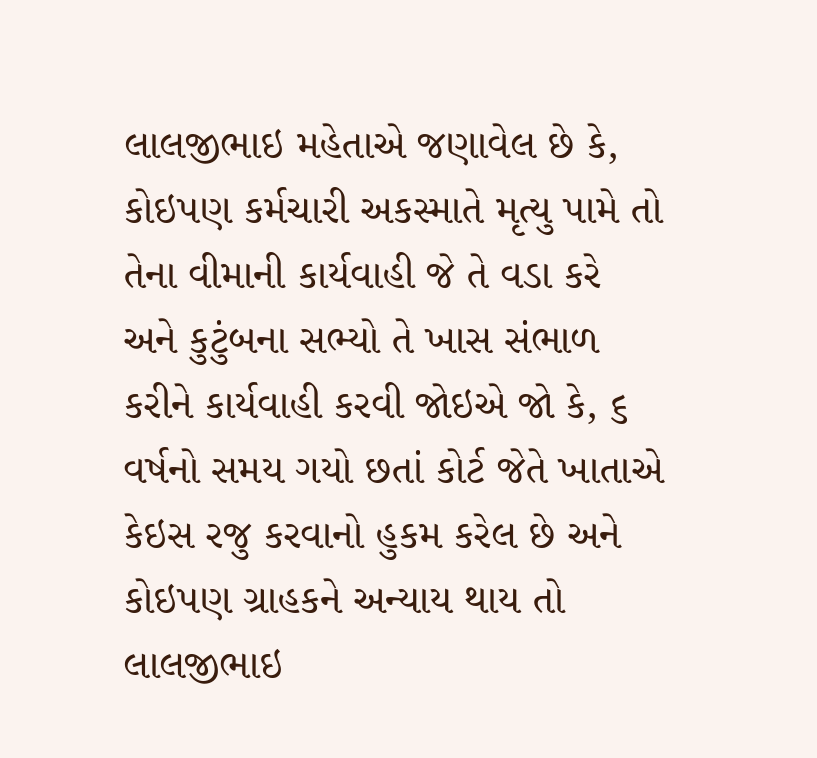લાલજીભાઇ મહેતાએ જણાવેલ છે કે, કોઇપણ કર્મચારી અકસ્માતે મૃત્યુ પામે તો તેના વીમાની કાર્યવાહી જે તે વડા કરે અને કુટુંબના સભ્યો તે ખાસ સંભાળ કરીને કાર્યવાહી કરવી જોઇએ જો કે, ૬ વર્ષનો સમય ગયો છતાં કોર્ટ જેતે ખાતાએ કેઇસ રજુ કરવાનો હુકમ કરેલ છે અને કોઇપણ ગ્રાહકને અન્યાય થાય તો લાલજીભાઇ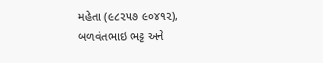મહેતા (૯૮૨૫૭ ૯૦૪૧૨), બળવંતભાઇ ભટ્ટ અને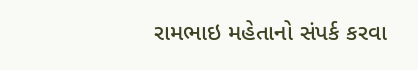રામભાઇ મહેતાનો સંપર્ક કરવા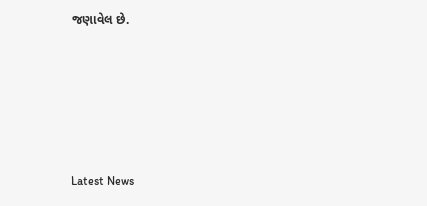જણાવેલ છે.






Latest News